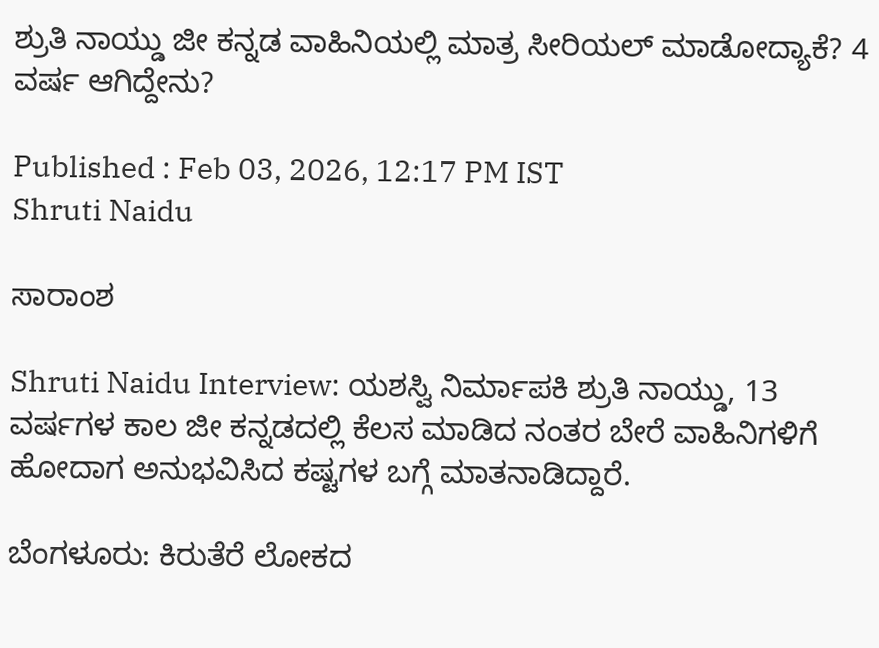ಶ್ರುತಿ ನಾಯ್ಡು ಜೀ ಕನ್ನಡ ವಾಹಿನಿಯಲ್ಲಿ ಮಾತ್ರ ಸೀರಿಯಲ್ ಮಾಡೋದ್ಯಾಕೆ? 4 ವರ್ಷ ಆಗಿದ್ದೇನು?

Published : Feb 03, 2026, 12:17 PM IST
Shruti Naidu

ಸಾರಾಂಶ

Shruti Naidu Interview: ಯಶಸ್ವಿ ನಿರ್ಮಾಪಕಿ ಶ್ರುತಿ ನಾಯ್ಡು, 13 ವರ್ಷಗಳ ಕಾಲ ಜೀ ಕನ್ನಡದಲ್ಲಿ ಕೆಲಸ ಮಾಡಿದ ನಂತರ ಬೇರೆ ವಾಹಿನಿಗಳಿಗೆ ಹೋದಾಗ ಅನುಭವಿಸಿದ ಕಷ್ಟಗಳ ಬಗ್ಗೆ ಮಾತನಾಡಿದ್ದಾರೆ.

ಬೆಂಗಳೂರು: ಕಿರುತೆರೆ ಲೋಕದ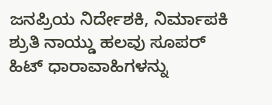ಜನಪ್ರಿಯ ನಿರ್ದೇಶಕಿ, ನಿರ್ಮಾಪಕಿ ಶ್ರುತಿ ನಾಯ್ಡು ಹಲವು ಸೂಪರ್ ಹಿಟ್ ಧಾರಾವಾಹಿಗಳನ್ನು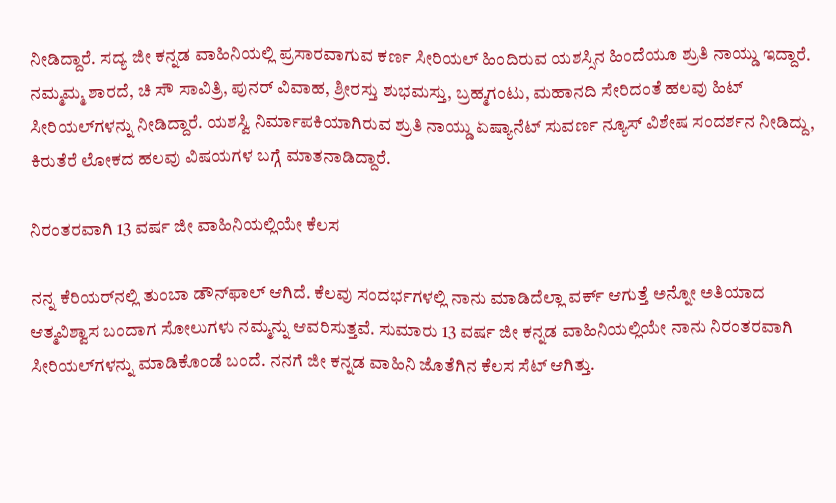ನೀಡಿದ್ದಾರೆ. ಸದ್ಯ ಜೀ ಕನ್ನಡ ವಾಹಿನಿಯಲ್ಲಿ ಪ್ರಸಾರವಾಗುವ ಕರ್ಣ ಸೀರಿಯಲ್ ಹಿಂದಿರುವ ಯಶಸ್ಸಿನ ಹಿಂದೆಯೂ ಶ್ರುತಿ ನಾಯ್ಡು ಇದ್ದಾರೆ. ನಮ್ಮಮ್ಮ ಶಾರದೆ, ಚಿ ಸೌ ಸಾವಿತ್ರಿ, ಪುನರ್‌ ವಿವಾಹ, ಶ್ರೀರಸ್ತು ಶುಭಮಸ್ತು, ಬ್ರಹ್ಮಗಂಟು, ಮಹಾನದಿ ಸೇರಿದಂತೆ ಹಲವು ಹಿಟ್ ಸೀರಿಯಲ್‌ಗಳನ್ನು ನೀಡಿದ್ದಾರೆ. ಯಶಸ್ವಿ ನಿರ್ಮಾಪಕಿಯಾಗಿರುವ ಶ್ರುತಿ ನಾಯ್ಡು ಏಷ್ಯಾನೆಟ್‌ ಸುವರ್ಣ ನ್ಯೂಸ್ ವಿಶೇಷ ಸಂದರ್ಶನ ನೀಡಿದ್ದು, ಕಿರುತೆರೆ ಲೋಕದ ಹಲವು ವಿಷಯಗಳ ಬಗ್ಗೆ ಮಾತನಾಡಿದ್ದಾರೆ.

ನಿರಂತರವಾಗಿ 13 ವರ್ಷ ಜೀ ವಾಹಿನಿಯಲ್ಲಿಯೇ ಕೆಲಸ

ನನ್ನ ಕೆರಿಯರ್‌ನಲ್ಲಿ ತುಂಬಾ ಡೌನ್‌ಫಾಲ್ ಆಗಿದೆ. ಕೆಲವು ಸಂದರ್ಭಗಳಲ್ಲಿ ನಾನು ಮಾಡಿದೆಲ್ಲಾ ವರ್ಕ್ ಆಗುತ್ತೆ ಅನ್ನೋ ಅತಿಯಾದ ಆತ್ಮವಿಶ್ವಾಸ ಬಂದಾಗ ಸೋಲುಗಳು ನಮ್ಮನ್ನು ಆವರಿಸುತ್ತವೆ. ಸುಮಾರು 13 ವರ್ಷ ಜೀ ಕನ್ನಡ ವಾಹಿನಿಯಲ್ಲಿಯೇ ನಾನು ನಿರಂತರವಾಗಿ ಸೀರಿಯಲ್‌ಗಳನ್ನು ಮಾಡಿಕೊಂಡೆ ಬಂದೆ. ನನಗೆ ಜೀ ಕನ್ನಡ ವಾಹಿನಿ ಜೊತೆಗಿನ ಕೆಲಸ ಸೆಟ್ ಆಗಿತ್ತು.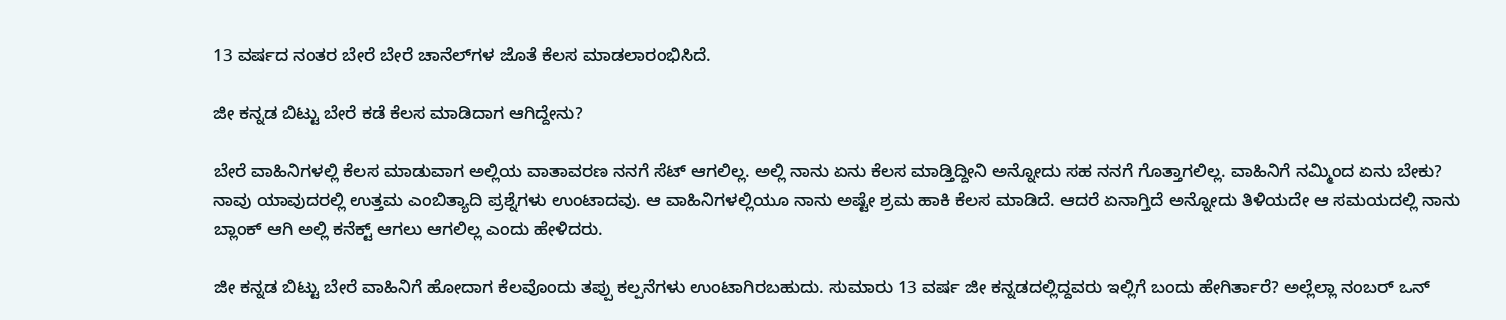13 ವರ್ಷದ ನಂತರ ಬೇರೆ ಬೇರೆ ಚಾನೆಲ್‌ಗಳ ಜೊತೆ ಕೆಲಸ ಮಾಡಲಾರಂಭಿಸಿದೆ.

ಜೀ ಕನ್ನಡ ಬಿಟ್ಟು ಬೇರೆ ಕಡೆ ಕೆಲಸ ಮಾಡಿದಾಗ ಆಗಿದ್ದೇನು?

ಬೇರೆ ವಾಹಿನಿಗಳಲ್ಲಿ ಕೆಲಸ ಮಾಡುವಾಗ ಅಲ್ಲಿಯ ವಾತಾವರಣ ನನಗೆ ಸೆಟ್ ಆಗಲಿಲ್ಲ. ಅಲ್ಲಿ ನಾನು ಏನು ಕೆಲಸ ಮಾಡ್ತಿದ್ದೀನಿ ಅನ್ನೋದು ಸಹ ನನಗೆ ಗೊತ್ತಾಗಲಿಲ್ಲ. ವಾಹಿನಿಗೆ ನಮ್ಮಿಂದ ಏನು ಬೇಕು? ನಾವು ಯಾವುದರಲ್ಲಿ ಉತ್ತಮ ಎಂಬಿತ್ಯಾದಿ ಪ್ರಶ್ನೆಗಳು ಉಂಟಾದವು. ಆ ವಾಹಿನಿಗಳಲ್ಲಿಯೂ ನಾನು ಅಷ್ಟೇ ಶ್ರಮ ಹಾಕಿ ಕೆಲಸ ಮಾಡಿದೆ. ಆದರೆ ಏನಾಗ್ತಿದೆ ಅನ್ನೋದು ತಿಳಿಯದೇ ಆ ಸಮಯದಲ್ಲಿ ನಾನು ಬ್ಲಾಂಕ್ ಆಗಿ ಅಲ್ಲಿ ಕನೆಕ್ಟ್ ಆಗಲು ಆಗಲಿಲ್ಲ ಎಂದು ಹೇಳಿದರು.

ಜೀ ಕನ್ನಡ ಬಿಟ್ಟು ಬೇರೆ ವಾಹಿನಿಗೆ ಹೋದಾಗ ಕೆಲವೊಂದು ತಪ್ಪು ಕಲ್ಪನೆಗಳು ಉಂಟಾಗಿರಬಹುದು. ಸುಮಾರು 13 ವರ್ಷ ಜೀ ಕನ್ನಡದಲ್ಲಿದ್ದವರು ಇಲ್ಲಿಗೆ ಬಂದು ಹೇಗಿರ್ತಾರೆ? ಅಲ್ಲೆಲ್ಲಾ ನಂಬರ್ ಒನ್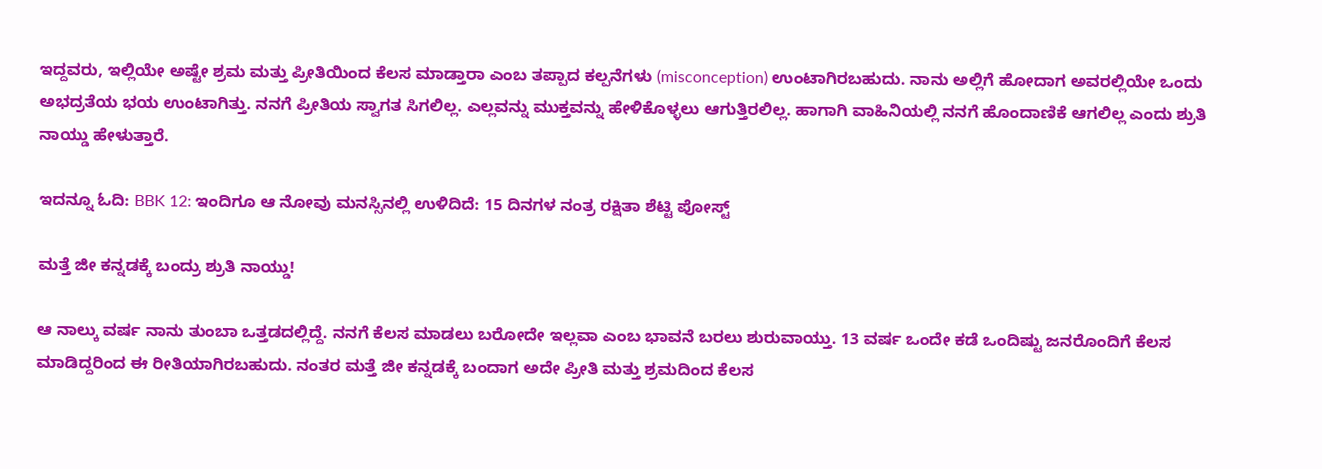ಇದ್ದವರು, ಇಲ್ಲಿಯೇ ಅಷ್ಟೇ ಶ್ರಮ ಮತ್ತು ಪ್ರೀತಿಯಿಂದ ಕೆಲಸ ಮಾಡ್ತಾರಾ ಎಂಬ ತಪ್ಪಾದ ಕಲ್ಪನೆಗಳು (misconception) ಉಂಟಾಗಿರಬಹುದು. ನಾನು ಅಲ್ಲಿಗೆ ಹೋದಾಗ ಅವರಲ್ಲಿಯೇ ಒಂದು ಅಭದ್ರತೆಯ ಭಯ ಉಂಟಾಗಿತ್ತು. ನನಗೆ ಪ್ರೀತಿಯ ಸ್ವಾಗತ ಸಿಗಲಿಲ್ಲ. ಎಲ್ಲವನ್ನು ಮುಕ್ತವನ್ನು ಹೇಳಿಕೊಳ್ಳಲು ಆಗುತ್ತಿರಲಿಲ್ಲ. ಹಾಗಾಗಿ ವಾಹಿನಿಯಲ್ಲಿ ನನಗೆ ಹೊಂದಾಣಿಕೆ ಆಗಲಿಲ್ಲ ಎಂದು ಶ್ರುತಿ ನಾಯ್ಡು ಹೇಳುತ್ತಾರೆ.

ಇದನ್ನೂ ಓದಿ: BBK 12: ಇಂದಿಗೂ ಆ ನೋವು ಮನಸ್ಸಿನಲ್ಲಿ ಉಳಿದಿದೆ: 15 ದಿನಗಳ ನಂತ್ರ ರಕ್ಷಿತಾ ಶೆಟ್ಟಿ ಪೋಸ್ಟ್

ಮತ್ತೆ ಜೀ ಕನ್ನಡಕ್ಕೆ ಬಂದ್ರು ಶ್ರುತಿ ನಾಯ್ಡು!

ಆ ನಾಲ್ಕು ವರ್ಷ ನಾನು ತುಂಬಾ ಒತ್ತಡದಲ್ಲಿದ್ದೆ. ನನಗೆ ಕೆಲಸ ಮಾಡಲು ಬರೋದೇ ಇಲ್ಲವಾ ಎಂಬ ಭಾವನೆ ಬರಲು ಶುರುವಾಯ್ತು. 13 ವರ್ಷ ಒಂದೇ ಕಡೆ ಒಂದಿಷ್ಟು ಜನರೊಂದಿಗೆ ಕೆಲಸ ಮಾಡಿದ್ದರಿಂದ ಈ ರೀತಿಯಾಗಿರಬಹುದು. ನಂತರ ಮತ್ತೆ ಜೀ ಕನ್ನಡಕ್ಕೆ ಬಂದಾಗ ಅದೇ ಪ್ರೀತಿ ಮತ್ತು ಶ್ರಮದಿಂದ ಕೆಲಸ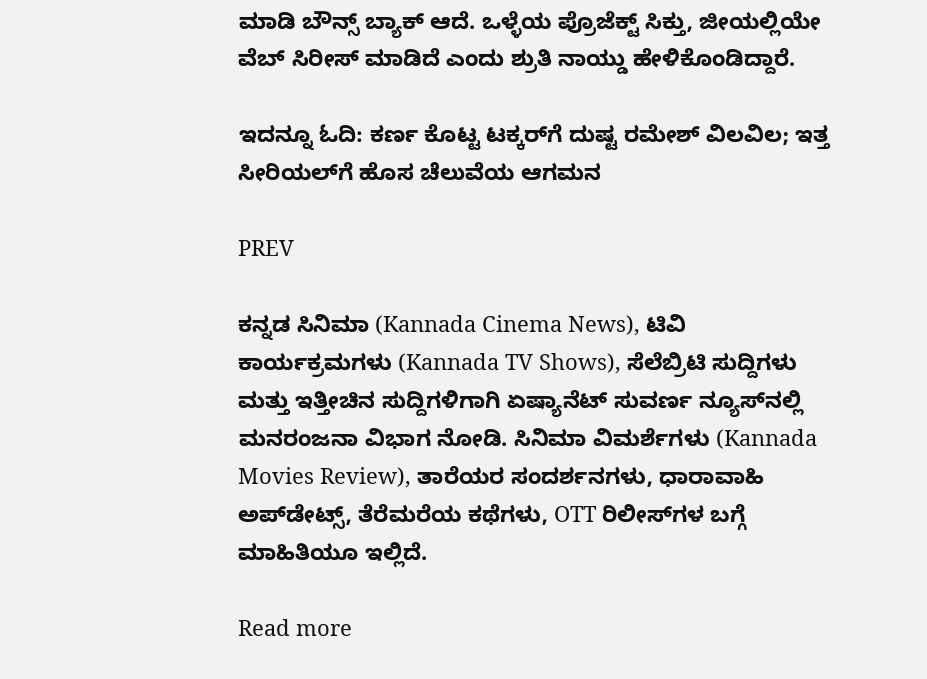ಮಾಡಿ ಬೌನ್ಸ್ ಬ್ಯಾಕ್ ಆದೆ. ಒಳ್ಳೆಯ ಪ್ರೊಜೆಕ್ಟ್ ಸಿಕ್ತು, ಜೀಯಲ್ಲಿಯೇ ವೆಬ್ ಸಿರೀಸ್ ಮಾಡಿದೆ ಎಂದು ಶ್ರುತಿ ನಾಯ್ಡು ಹೇಳಿಕೊಂಡಿದ್ದಾರೆ.

ಇದನ್ನೂ ಓದಿ: ಕರ್ಣ ಕೊಟ್ಟ ಟಕ್ಕರ್‌ಗೆ ದುಷ್ಟ ರಮೇಶ್ ವಿಲವಿಲ; ಇತ್ತ ಸೀರಿಯಲ್‌ಗೆ ಹೊಸ ಚೆಲುವೆಯ ಆಗಮನ

PREV

ಕನ್ನಡ ಸಿನಿಮಾ (Kannada Cinema News), ಟಿವಿ ಕಾರ್ಯಕ್ರಮಗಳು (Kannada TV Shows), ಸೆಲೆಬ್ರಿಟಿ ಸುದ್ದಿಗಳು ಮತ್ತು ಇತ್ತೀಚಿನ ಸುದ್ದಿಗಳಿಗಾಗಿ ಏಷ್ಯಾನೆಟ್ ಸುವರ್ಣ ನ್ಯೂಸ್‌ನಲ್ಲಿ ಮನರಂಜನಾ ವಿಭಾಗ ನೋಡಿ. ಸಿನಿಮಾ ವಿಮರ್ಶೆಗಳು (Kannada Movies Review), ತಾರೆಯರ ಸಂದರ್ಶನಗಳು, ಧಾರಾವಾಹಿ ಅಪ್‌ಡೇಟ್ಸ್‌, ತೆರೆಮರೆಯ ಕಥೆಗಳು, OTT ರಿಲೀಸ್‌ಗಳ ಬಗ್ಗೆ ಮಾಹಿತಿಯೂ ಇಲ್ಲಿದೆ.

Read more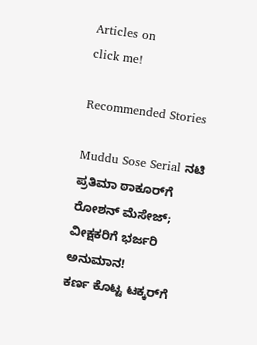Articles on
click me!

Recommended Stories

Muddu Sose Serial ನಟಿ ಪ್ರತಿಮಾ ಠಾಕೂರ್‌ಗೆ ರೋಶನ್‌ ಮೆಸೇಜ್; ವೀಕ್ಷಕರಿಗೆ ಭರ್ಜರಿ ಅನುಮಾನ!
ಕರ್ಣ ಕೊಟ್ಟ ಟಕ್ಕರ್‌ಗೆ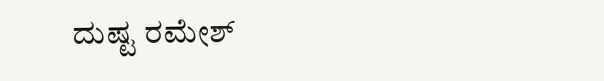ದುಷ್ಟ ರಮೇಶ್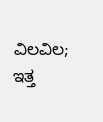ವಿಲವಿಲ; ಇತ್ತ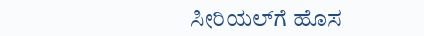ಸೀರಿಯಲ್‌ಗೆ ಹೊಸ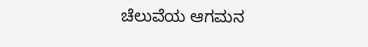ಚೆಲುವೆಯ ಆಗಮನ